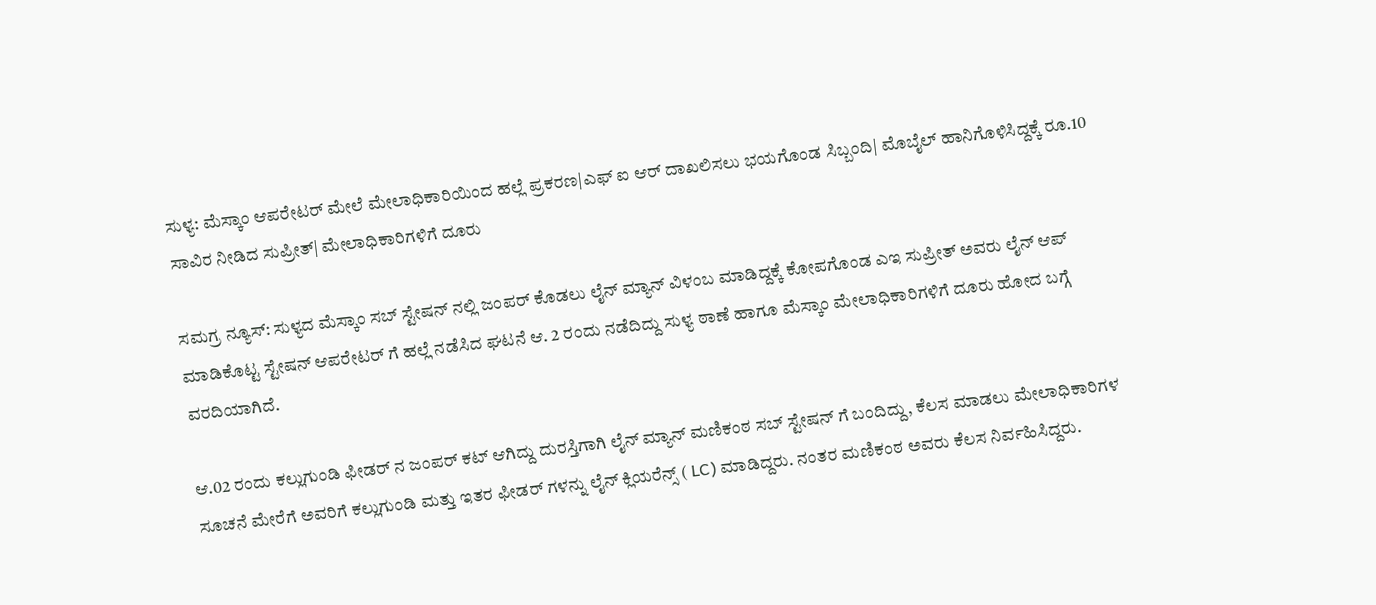ಸುಳ್ಯ: ಮೆಸ್ಕಾಂ ಆಪರೇಟರ್ ಮೇಲೆ ಮೇಲಾಧಿಕಾರಿಯಿಂದ ಹಲ್ಲೆ ಪ್ರಕರಣ|ಎಫ್ ಐ ಆರ್ ದಾಖಲಿಸಲು ಭಯಗೊಂಡ ಸಿಬ್ಬಂದಿ| ಮೊಬೈಲ್ ಹಾನಿಗೊಳಿಸಿದ್ದಕ್ಕೆ ರೂ.10 ಸಾವಿರ ನೀಡಿದ ಸುಪ್ರೀತ್| ಮೇಲಾಧಿಕಾರಿಗಳಿಗೆ ದೂರು

ಸಮಗ್ರ ನ್ಯೂಸ್: ಸುಳ್ಯದ ಮೆಸ್ಕಾಂ ಸಬ್ ಸ್ಟೇಷನ್ ನಲ್ಲಿ ಜಂಪರ್ ಕೊಡಲು ಲೈನ್ ಮ್ಯಾನ್ ವಿಳಂಬ ಮಾಡಿದ್ದಕ್ಕೆ ಕೋಪಗೊಂಡ ಎಇ ಸುಪ್ರೀತ್ ಅವರು ಲೈನ್ ಆಪ್ ಮಾಡಿಕೊಟ್ಟ ಸ್ಟೇಷನ್ ಆಪರೇಟರ್ ಗೆ ಹಲ್ಲೆ ನಡೆಸಿದ ಘಟನೆ ಆ. 2 ರಂದು ನಡೆದಿದ್ದು ಸುಳ್ಯ ಠಾಣೆ ಹಾಗೂ ಮೆಸ್ಕಾಂ ಮೇಲಾಧಿಕಾರಿಗಳಿಗೆ ದೂರು ಹೋದ ಬಗ್ಗೆ ವರದಿಯಾಗಿದೆ.

ಆ.02 ರಂದು ಕಲ್ಲುಗುಂಡಿ ಫೀಡರ್ ನ ಜಂಪರ್ ಕಟ್ ಆಗಿದ್ದು ದುರಸ್ತಿಗಾಗಿ ಲೈನ್ ಮ್ಯಾನ್ ಮಣಿಕಂಠ ಸಬ್ ಸ್ಟೇಷನ್ ಗೆ ಬಂದಿದ್ದು, ಕೆಲಸ ಮಾಡಲು ಮೇಲಾಧಿಕಾರಿಗಳ ಸೂಚನೆ ಮೇರೆಗೆ ಅವರಿಗೆ ಕಲ್ಲುಗುಂಡಿ ಮತ್ತು ಇತರ ಫೀಡರ್ ಗಳನ್ನು ಲೈನ್ ಕ್ಲಿಯರೆನ್ಸ್ ( LC) ಮಾಡಿದ್ದರು. ನಂತರ ಮಣಿಕಂಠ ಅವರು ಕೆಲಸ ನಿರ್ವಹಿಸಿದ್ದರು.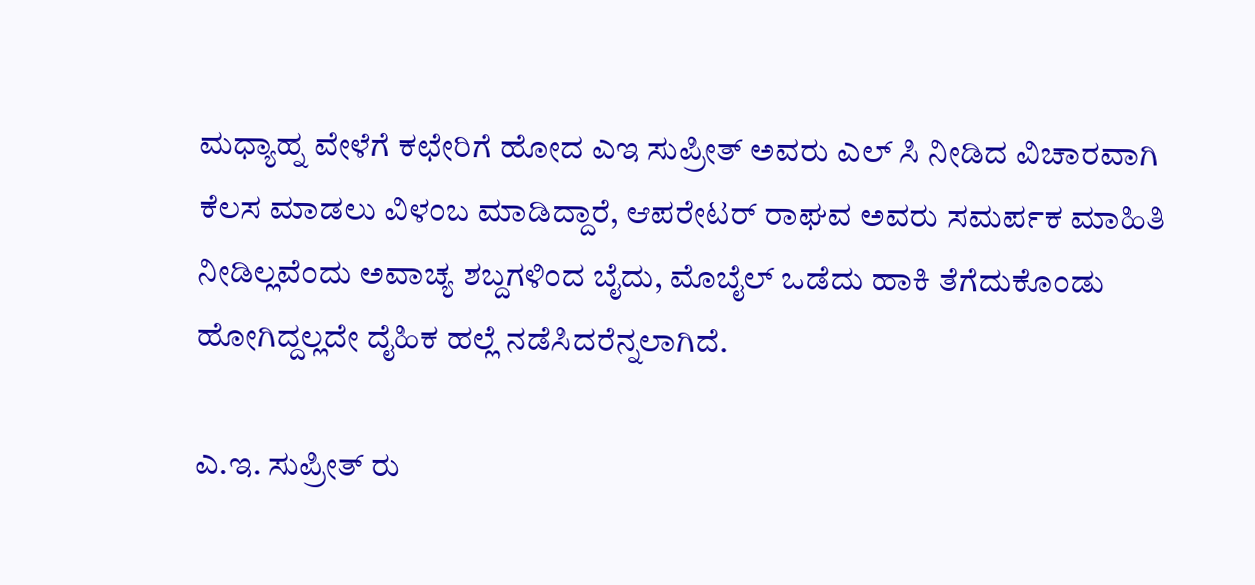ಮಧ್ಯಾಹ್ನ ವೇಳೆಗೆ ಕಛೇರಿಗೆ ಹೋದ ಎಇ ಸುಪ್ರೀತ್ ಅವರು ಎಲ್ ಸಿ ನೀಡಿದ ವಿಚಾರವಾಗಿ ಕೆಲಸ ಮಾಡಲು ವಿಳಂಬ ಮಾಡಿದ್ದಾರೆ, ಆಪರೇಟರ್ ರಾಘವ ಅವರು ಸಮರ್ಪಕ ಮಾಹಿತಿ ನೀಡಿಲ್ಲವೆಂದು ಅವಾಚ್ಯ ಶಬ್ದಗಳಿಂದ ಬೈದು, ಮೊಬೈಲ್ ಒಡೆದು ಹಾಕಿ ತೆಗೆದುಕೊಂಡು ಹೋಗಿದ್ದಲ್ಲದೇ ದೈಹಿಕ ಹಲ್ಲೆ ನಡೆಸಿದರೆನ್ನಲಾಗಿದೆ.

ಎ.ಇ. ಸುಪ್ರೀತ್ ರು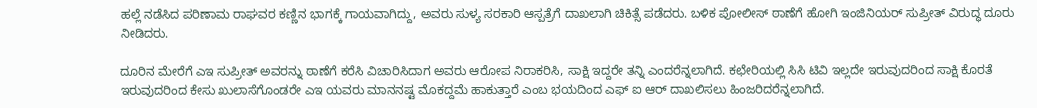ಹಲ್ಲೆ ನಡೆಸಿದ ಪರಿಣಾಮ ರಾಘವರ ಕಣ್ಣಿನ ಭಾಗಕ್ಕೆ ಗಾಯವಾಗಿದ್ದು, ಅವರು ಸುಳ್ಯ ಸರಕಾರಿ ಆಸ್ಪತ್ರೆಗೆ ದಾಖಲಾಗಿ ಚಿಕಿತ್ಸೆ ಪಡೆದರು. ಬಳಿಕ ಪೋಲೀಸ್‌ ಠಾಣೆಗೆ ಹೋಗಿ ಇಂಜಿನಿಯರ್ ಸುಪ್ರೀತ್ ವಿರುದ್ಧ ದೂರು ನೀಡಿದರು.

ದೂರಿನ ಮೇರೆಗೆ ಎಇ ಸುಪ್ರೀತ್ ಅವರನ್ನು ಠಾಣೆಗೆ ಕರೆಸಿ ವಿಚಾರಿಸಿದಾಗ ಅವರು ಆರೋಪ ನಿರಾಕರಿಸಿ, ಸಾಕ್ಷಿ ಇದ್ದರೇ ತನ್ನಿ ಎಂದರೆನ್ನಲಾಗಿದೆ. ಕಛೇರಿಯಲ್ಲಿ ಸಿಸಿ ಟಿವಿ ಇಲ್ಲದೇ ಇರುವುದರಿಂದ ಸಾಕ್ಷಿ ಕೊರತೆ ಇರುವುದರಿಂದ ಕೇಸು ಖುಲಾಸೆಗೊಂಡರೇ ಎಇ ಯವರು ಮಾನನಷ್ಟ ಮೊಕದ್ದಮೆ ಹಾಕುತ್ತಾರೆ ಎಂಬ ಭಯದಿಂದ ಎಫ್ ಐ ಆರ್ ದಾಖಲಿಸಲು ಹಿಂಜರಿದರೆನ್ನಲಾಗಿದೆ.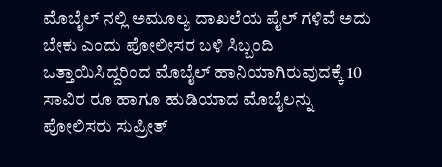ಮೊಬೈಲ್ ನಲ್ಲಿ ಅಮೂಲ್ಯ ದಾಖಲೆಯ ಪೈಲ್ ಗಳಿವೆ ಅದು ಬೇಕು ಎಂದು ಪೋಲೀಸರ ಬಳಿ ಸಿಬ್ಬಂದಿ ಒತ್ತಾಯಿಸಿದ್ದರಿಂದ ‌ಮೊಬೈಲ್ ಹಾನಿಯಾಗಿರುವುದಕ್ಕೆ 10 ಸಾವಿರ ರೂ ಹಾಗೂ ಹುಡಿಯಾದ ಮೊಬೈಲನ್ನು ಪೋಲಿಸರು ಸುಪ್ರೀತ್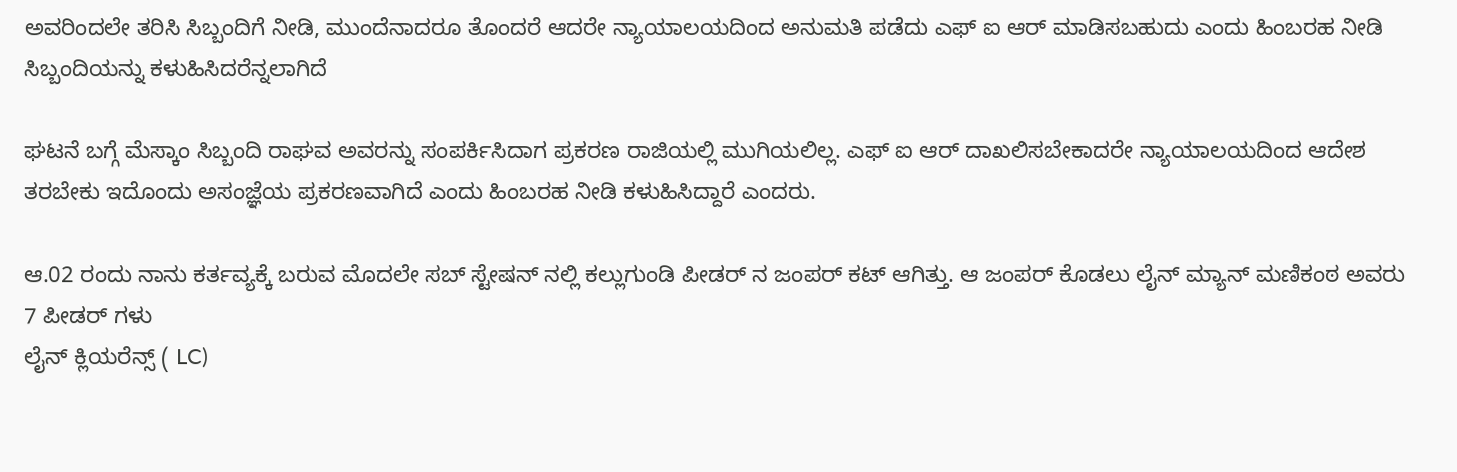ಅವರಿಂದಲೇ ತರಿಸಿ ಸಿಬ್ಬಂದಿಗೆ ನೀಡಿ, ಮುಂದೆನಾದರೂ ತೊಂದರೆ ಆದರೇ ನ್ಯಾಯಾಲಯದಿಂದ ಅನುಮತಿ ಪಡೆದು ಎಫ್ ಐ ಆರ್ ಮಾಡಿಸಬಹುದು ಎಂದು ಹಿಂಬರಹ ನೀಡಿ ಸಿಬ್ಬಂದಿಯನ್ನು ಕಳುಹಿಸಿದರೆನ್ನಲಾಗಿದೆ

ಘಟನೆ ಬಗ್ಗೆ ಮೆಸ್ಕಾಂ ಸಿಬ್ಬಂದಿ ರಾಘವ ಅವರನ್ನು ಸಂಪರ್ಕಿಸಿದಾಗ ಪ್ರಕರಣ ರಾಜಿಯಲ್ಲಿ ಮುಗಿಯಲಿಲ್ಲ. ಎಫ್ ಐ ಆರ್ ದಾಖಲಿಸಬೇಕಾದರೇ ನ್ಯಾಯಾಲಯದಿಂದ ಆದೇಶ ತರಬೇಕು ಇದೊಂದು ಅಸಂಜ್ಞೆಯ ಪ್ರಕರಣವಾಗಿದೆ ಎಂದು ಹಿಂಬರಹ ನೀಡಿ ಕಳುಹಿಸಿದ್ದಾರೆ ಎಂದರು.

ಆ.02 ರಂದು ನಾನು ಕರ್ತವ್ಯಕ್ಕೆ ಬರುವ ಮೊದಲೇ ಸಬ್ ಸ್ಟೇಷನ್ ನಲ್ಲಿ ಕಲ್ಲುಗುಂಡಿ ಪೀಡರ್ ನ ಜಂಪರ್ ಕಟ್ ಆಗಿತ್ತು. ಆ ಜಂಪರ್ ಕೊಡಲು ಲೈನ್ ಮ್ಯಾನ್ ಮಣಿಕಂಠ ಅವರು 7 ಪೀಡರ್ ಗಳು
ಲೈನ್ ಕ್ಲಿಯರೆನ್ಸ್ ( LC)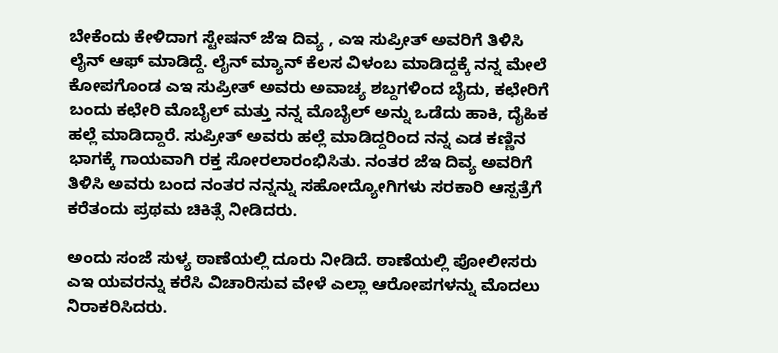ಬೇಕೆಂದು ಕೇಳಿದಾಗ ಸ್ಟೇಷನ್ ಜೆಇ ದಿವ್ಯ , ಎಇ ಸುಪ್ರೀತ್ ಅವರಿಗೆ ತಿಳಿಸಿ ಲೈನ್ ಆಫ್ ಮಾಡಿದ್ದೆ. ಲೈನ್ ಮ್ಯಾನ್ ಕೆಲಸ ವಿಳಂಬ ಮಾಡಿದ್ದಕ್ಕೆ ನನ್ನ ಮೇಲೆ ಕೋಪಗೊಂಡ ಎಇ ಸುಪ್ರೀತ್ ಅವರು ಅವಾಚ್ಯ ಶಬ್ದಗಳಿಂದ ಬೈದು, ಕಛೇರಿಗೆ ಬಂದು ಕಛೇರಿ ಮೊಬೈಲ್ ಮತ್ತು ನನ್ನ ಮೊಬೈಲ್ ಅನ್ನು ಒಡೆದು ಹಾಕಿ, ದೈಹಿಕ ಹಲ್ಲೆ ಮಾಡಿದ್ದಾರೆ. ಸುಪ್ರೀತ್ ಅವರು ಹಲ್ಲೆ ಮಾಡಿದ್ದರಿಂದ ನನ್ನ ಎಡ ಕಣ್ಣಿನ ಭಾಗಕ್ಕೆ ಗಾಯವಾಗಿ ರಕ್ತ ಸೋರಲಾರಂಭಿಸಿತು. ನಂತರ ಜೆಇ ದಿವ್ಯ ಅವರಿಗೆ ತಿಳಿಸಿ ಅವರು ಬಂದ ನಂತರ ನನ್ನನ್ನು ಸಹೋದ್ಯೋಗಿಗಳು ಸರಕಾರಿ ಆಸ್ಪತ್ರೆಗೆ ಕರೆತಂದು ಪ್ರಥಮ ಚಿಕಿತ್ಸೆ ನೀಡಿದರು.

ಅಂದು ಸಂಜೆ ಸುಳ್ಯ ಠಾಣೆಯಲ್ಲಿ ದೂರು ನೀಡಿದೆ. ಠಾಣೆಯಲ್ಲಿ ಪೋಲೀಸರು ಎಇ ಯವರನ್ನು ಕರೆಸಿ ವಿಚಾರಿಸುವ ವೇಳೆ ಎಲ್ಲಾ ಆರೋಪಗಳನ್ನು ಮೊದಲು ನಿರಾಕರಿಸಿದರು.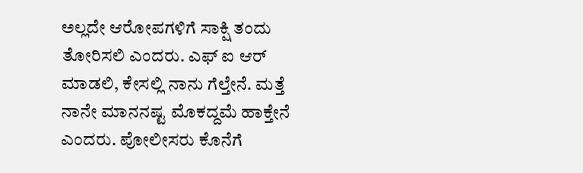ಅಲ್ಲದೇ ಆರೋಪಗಳಿಗೆ ಸಾಕ್ಷಿ ತಂದು ತೋರಿಸಲಿ ಎಂದರು. ಎಫ್ ಐ ಆರ್ ಮಾಡಲಿ, ಕೇಸಲ್ಲಿ ನಾನು ಗೆಲ್ತೇನೆ. ಮತ್ತೆ ನಾನೇ ಮಾನನಷ್ಟ ಮೊಕದ್ದಮೆ ಹಾಕ್ತೇನೆ ಎಂದರು. ಪೋಲೀಸರು ಕೊನೆಗೆ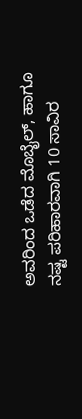ಅವರಿಂದ ಒಡೆದ ಮೊಬೈಲ್, ಹಾಗೂ ನಷ್ಟ ಪರಿಹಾರವಾಗಿ 10 ಸಾವಿರ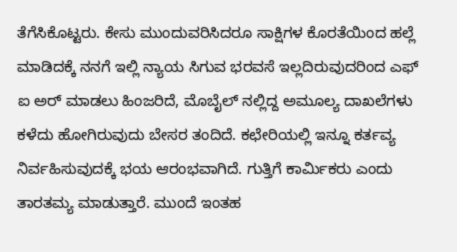ತೆಗೆಸಿಕೊಟ್ಟರು. ಕೇಸು ಮುಂದುವರಿಸಿದರೂ ಸಾಕ್ಷಿಗಳ ಕೊರತೆಯಿಂದ ಹಲ್ಲೆ ಮಾಡಿದಕ್ಕೆ ನನಗೆ ಇಲ್ಲಿ ನ್ಯಾಯ ಸಿಗುವ ಭರವಸೆ ಇಲ್ಲದಿರುವುದರಿಂದ ಎಫ್ ಐ ಅರ್ ಮಾಡಲು ಹಿಂಜರಿದೆ, ಮೊಬೈಲ್ ನಲ್ಲಿದ್ದ ಅಮೂಲ್ಯ ದಾಖಲೆಗಳು ಕಳೆದು ಹೋಗಿರುವುದು ಬೇಸರ ತಂದಿದೆ. ಕಛೇರಿಯಲ್ಲಿ ಇನ್ನೂ ಕರ್ತವ್ಯ ನಿರ್ವಹಿಸುವುದಕ್ಕೆ ಭಯ ಆರಂಭವಾಗಿದೆ. ಗುತ್ತಿಗೆ ಕಾರ್ಮಿಕರು ಎಂದು ತಾರತಮ್ಯ ಮಾಡುತ್ತಾರೆ. ಮುಂದೆ ಇಂತಹ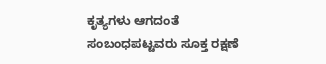ಕೃತ್ಯಗಳು ಆಗದಂತೆ ಸಂಬಂಧಪಟ್ಟವರು ಸೂಕ್ತ ರಕ್ಷಣೆ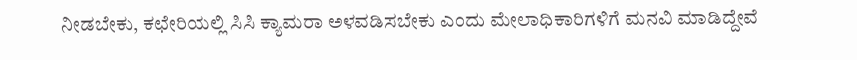ನೀಡಬೇಕು, ಕಛೇರಿಯಲ್ಲಿ ಸಿಸಿ ಕ್ಯಾಮರಾ ಅಳವಡಿಸಬೇಕು ಎಂದು ಮೇಲಾಧಿಕಾರಿಗಳಿಗೆ ಮನವಿ ಮಾಡಿದ್ದೇವೆ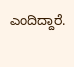ಎಂದಿದ್ದಾರೆ.